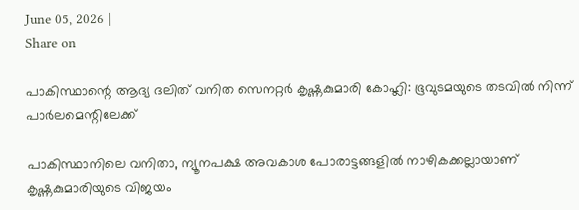June 05, 2026 |
Share on

പാകിസ്ഥാന്റെ ആദ്യ ദലിത് വനിത സെനറ്റര്‍ കൃഷ്ണകുമാരി കോഹ്ലി: ഭൂവുടമയുടെ തടവില്‍ നിന്ന് പാര്‍ലമെന്റിലേക്ക്

പാകിസ്ഥാനിലെ വനിതാ, ന്യൂനപക്ഷ അവകാശ പോരാട്ടങ്ങളില്‍ നാഴികക്കല്ലായാണ് കൃഷ്ണകുമാരിയുടെ വിജയം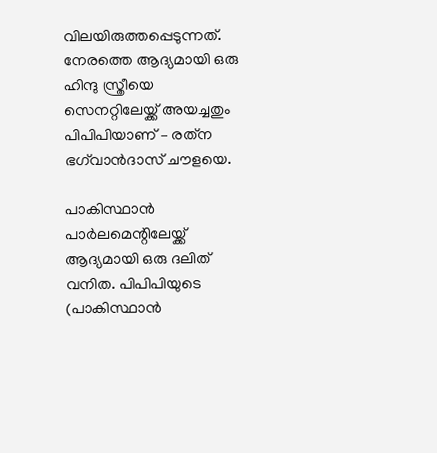വിലയിരുത്തപ്പെടുന്നത്. നേരത്തെ ആദ്യമായി ഒരു ഹിന്ദു സ്ത്രീയെ സെനറ്റിലേയ്ക്ക് അയച്ചതും പിപിപിയാണ് – രത്‌ന ഭഗ്‌വാന്‍ദാസ് ചൗളയെ.

പാകിസ്ഥാന്‍ പാര്‍ലമെന്റിലേയ്ക്ക് ആദ്യമായി ഒരു ദലിത് വനിത. പിപിപിയുടെ (പാകിസ്ഥാന്‍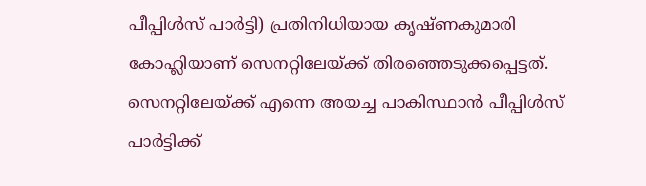പീപ്പിള്‍സ് പാര്‍ട്ടി) പ്രതിനിധിയായ കൃഷ്ണകുമാരി കോഹ്ലിയാണ് സെനറ്റിലേയ്ക്ക് തിരഞ്ഞെടുക്കപ്പെട്ടത്. സെനറ്റിലേയ്ക്ക് എന്നെ അയച്ച പാകിസ്ഥാന്‍ പീപ്പിള്‍സ് പാര്‍ട്ടിക്ക്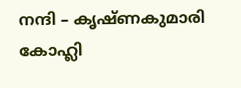നന്ദി – കൃഷ്ണകുമാരി കോഹ്ലി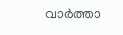വാര്‍ത്താ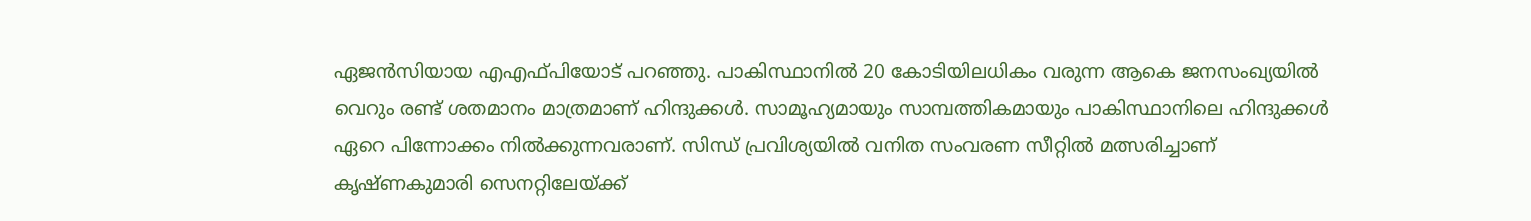ഏജന്‍സിയായ എഎഫ്പിയോട് പറഞ്ഞു. പാകിസ്ഥാനില്‍ 20 കോടിയിലധികം വരുന്ന ആകെ ജനസംഖ്യയില്‍ വെറും രണ്ട് ശതമാനം മാത്രമാണ് ഹിന്ദുക്കള്‍. സാമൂഹ്യമായും സാമ്പത്തികമായും പാകിസ്ഥാനിലെ ഹിന്ദുക്കള്‍ ഏറെ പിന്നോക്കം നില്‍ക്കുന്നവരാണ്. സിന്ധ് പ്രവിശ്യയില്‍ വനിത സംവരണ സീറ്റില്‍ മത്സരിച്ചാണ് കൃഷ്ണകുമാരി സെനറ്റിലേയ്ക്ക്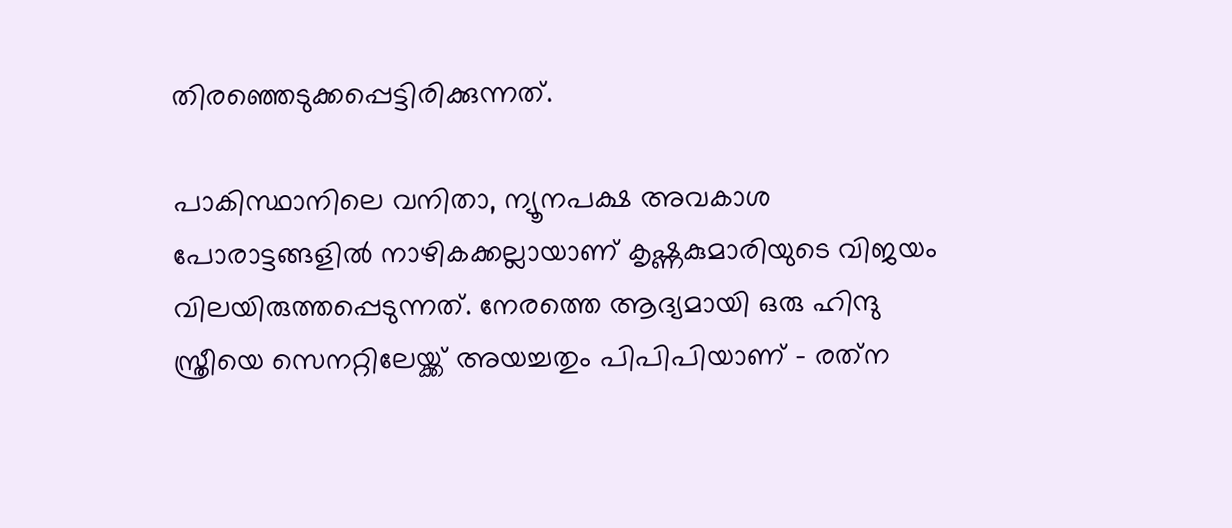തിരഞ്ഞെടുക്കപ്പെട്ടിരിക്കുന്നത്.

പാകിസ്ഥാനിലെ വനിതാ, ന്യൂനപക്ഷ അവകാശ പോരാട്ടങ്ങളില്‍ നാഴികക്കല്ലായാണ് കൃഷ്ണകുമാരിയുടെ വിജയം വിലയിരുത്തപ്പെടുന്നത്. നേരത്തെ ആദ്യമായി ഒരു ഹിന്ദു സ്ത്രീയെ സെനറ്റിലേയ്ക്ക് അയച്ചതും പിപിപിയാണ് – രത്‌ന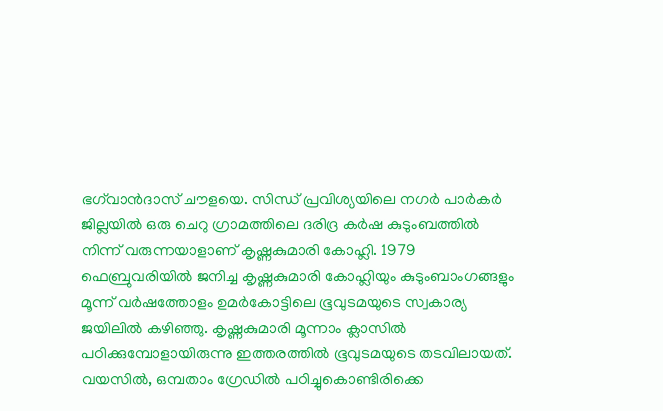ഭഗ്‌വാന്‍ദാസ് ചൗളയെ. സിന്ധ് പ്രവിശ്യയിലെ നഗര്‍ പാര്‍കര്‍ ജില്ലയില്‍ ഒരു ചെറു ഗ്രാമത്തിലെ ദരിദ്ര കര്‍ഷ കുടുംബത്തില്‍ നിന്ന് വരുന്നയാളാണ് കൃഷ്ണകുമാരി കോഹ്ലി. 1979 ഫെബ്രുവരിയില്‍ ജനിച്ച കൃഷ്ണകുമാരി കോഹ്ലിയും കുടുംബാംഗങ്ങളും മൂന്ന് വര്‍ഷത്തോളം ഉമര്‍കോട്ടിലെ ഭൂവുടമയുടെ സ്വകാര്യ ജയിലില്‍ കഴിഞ്ഞു. കൃഷ്ണകുമാരി മൂന്നാം ക്ലാസില്‍ പഠിക്കുമ്പോളായിരുന്നു ഇത്തരത്തില്‍ ഭൂവുടമയുടെ തടവിലായത്. വയസില്‍, ഒമ്പതാം ഗ്രേഡില്‍ പഠിച്ചുകൊണ്ടിരിക്കെ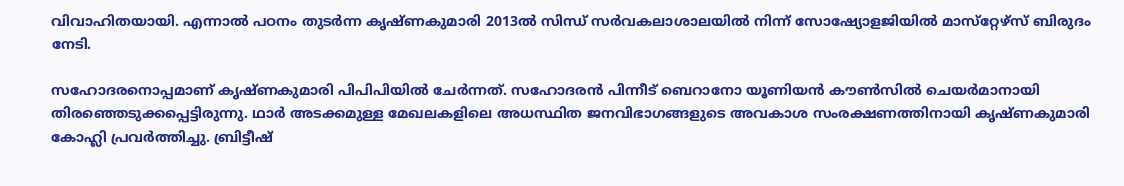വിവാഹിതയായി. എന്നാല്‍ പഠനം തുടര്‍ന്ന കൃഷ്ണകുമാരി 2013ല്‍ സിന്ധ് സര്‍വകലാശാലയില്‍ നിന്ന് സോഷ്യോളജിയില്‍ മാസ്‌റ്റേഴ്‌സ് ബിരുദം നേടി.

സഹോദരനൊപ്പമാണ് കൃഷ്ണകുമാരി പിപിപിയില്‍ ചേര്‍ന്നത്. സഹോദരന്‍ പിന്നീട് ബെറാനോ യൂണിയന്‍ കൗണ്‍സില്‍ ചെയര്‍മാനായി തിരഞ്ഞെടുക്കപ്പെട്ടിരുന്നു. ഥാര്‍ അടക്കമുള്ള മേഖലകളിലെ അധസ്ഥിത ജനവിഭാഗങ്ങളുടെ അവകാശ സംരക്ഷണത്തിനായി കൃഷ്ണകുമാരി കോഹ്ലി പ്രവര്‍ത്തിച്ചു. ബ്രിട്ടീഷ്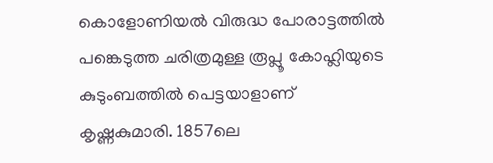കൊളോണിയല്‍ വിരുദ്ധ പോരാട്ടത്തില്‍ പങ്കെടുത്ത ചരിത്രമുള്ള രൂപ്ലൂ കോഹ്ലിയുടെ കുടുംബത്തില്‍ പെട്ടയാളാണ് കൃഷ്ണകുമാരി. 1857ലെ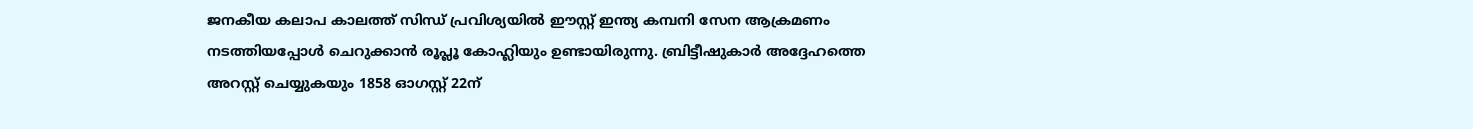ജനകീയ കലാപ കാലത്ത് സിന്ധ് പ്രവിശ്യയില്‍ ഈസ്റ്റ് ഇന്ത്യ കമ്പനി സേന ആക്രമണം നടത്തിയപ്പോള്‍ ചെറുക്കാന്‍ രൂപ്ലൂ കോഹ്ലിയും ഉണ്ടായിരുന്നു. ബ്രിട്ടീഷുകാര്‍ അദ്ദേഹത്തെ അറസ്റ്റ് ചെയ്യുകയും 1858 ഓഗസ്റ്റ് 22ന്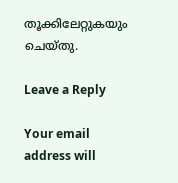തൂക്കിലേറ്റുകയും ചെയ്തു.

Leave a Reply

Your email address will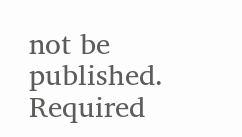not be published. Required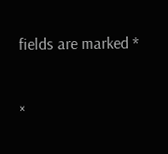fields are marked *

×